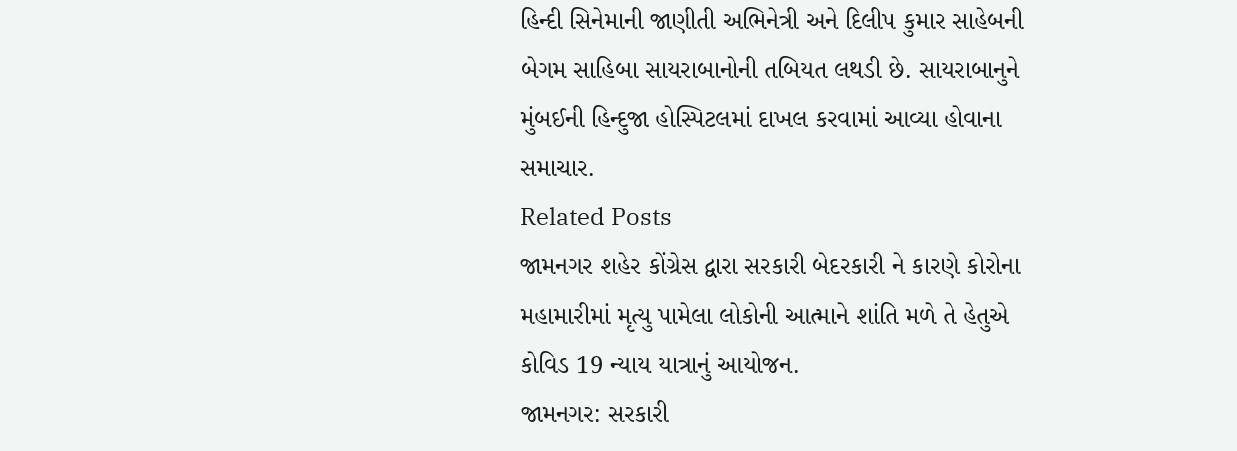હિન્દી સિનેમાની જાણીતી અભિનેત્રી અને દિલીપ કુમાર સાહેબની બેગમ સાહિબા સાયરાબાનોની તબિયત લથડી છે. સાયરાબાનુને મુંબઈની હિન્દુજા હોસ્પિટલમાં દાખલ કરવામાં આવ્યા હોવાના સમાચાર.
Related Posts
જામનગર શહેર કોંગ્રેસ દ્વારા સરકારી બેદરકારી ને કારણે કોરોના મહામારીમાં મૃત્યુ પામેલા લોકોની આત્માને શાંતિ મળે તે હેતુએ કોવિડ 19 ન્યાય યાત્રાનું આયોજન.
જામનગર: સરકારી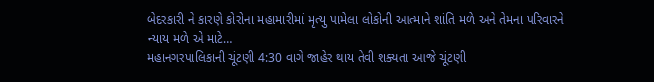બેદરકારી ને કારણે કોરોના મહામારીમાં મૃત્યુ પામેલા લોકોની આત્માને શાંતિ મળે અને તેમના પરિવારને ન્યાય મળે એ માટે…
મહાનગરપાલિકાની ચૂંટણી 4:30 વાગે જાહેર થાય તેવી શક્યતા આજે ચૂંટણી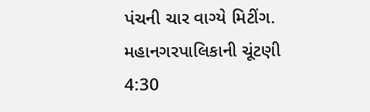પંચની ચાર વાગ્યે મિટીંગ.
મહાનગરપાલિકાની ચૂંટણી 4:30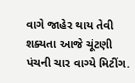વાગે જાહેર થાય તેવી શક્યતા આજે ચૂંટણી પંચની ચાર વાગ્યે મિટીંગ.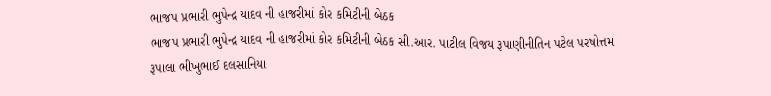ભાજપ પ્રભારી ભુપેન્દ્ર યાદવ ની હાજરીમાં કોર કમિટીની બેઠક
ભાજપ પ્રભારી ભુપેન્દ્ર યાદવ ની હાજરીમાં કોર કમિટીની બેઠક સી.આર. પાટીલ વિજય રૂપાણીનીતિન પટેલ પરષોત્તમ રૂપાલા ભીખુભાઈ દલસાનિયા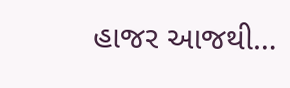હાજર આજથી…